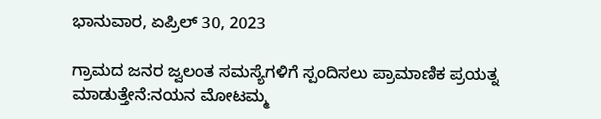ಭಾನುವಾರ, ಏಪ್ರಿಲ್ 30, 2023

ಗ್ರಾಮದ ಜನರ ಜ್ವಲಂತ ಸಮಸ್ಯೆಗಳಿಗೆ ಸ್ಪಂದಿಸಲು ಪ್ರಾಮಾಣಿಕ ಪ್ರಯತ್ನ ಮಾಡುತ್ತೇನೆ:ನಯನ ಮೋಟಮ್ಮ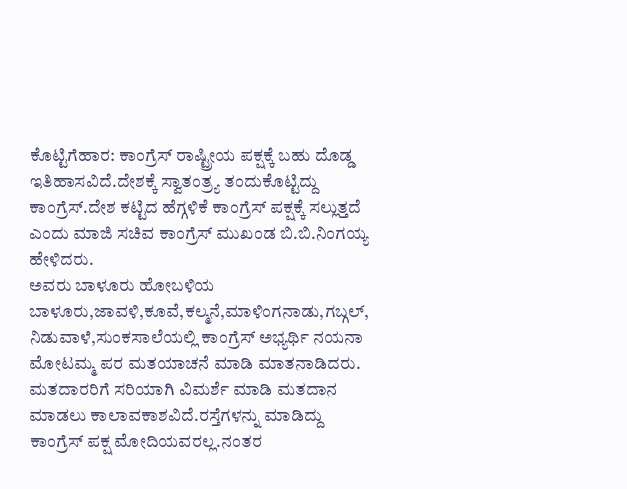ಕೊಟ್ಟಿಗೆಹಾರ: ಕಾಂಗ್ರೆಸ್ ರಾಷ್ಟ್ರೀಯ ಪಕ್ಷಕ್ಕೆ ಬಹು ದೊಡ್ಡ ಇತಿಹಾಸವಿದೆ.ದೇಶಕ್ಕೆ ಸ್ವಾತಂತ್ರ್ಯ ತಂದುಕೊಟ್ಟಿದ್ದು ಕಾಂಗ್ರೆಸ್.ದೇಶ ಕಟ್ಟಿದ ಹೆಗ್ಗಳಿಕೆ ಕಾಂಗ್ರೆಸ್ ಪಕ್ಷಕ್ಕೆ ಸಲ್ಲುತ್ತದೆ ಎಂದು ಮಾಜಿ ಸಚಿವ ಕಾಂಗ್ರೆಸ್ ಮುಖಂಡ ಬಿ.ಬಿ.ನಿಂಗಯ್ಯ ಹೇಳಿದರು.
ಅವರು ಬಾಳೂರು ಹೋಬಳಿಯ ಬಾಳೂರು,ಜಾವಳಿ,ಕೂವೆ,ಕಲ್ಮನೆ,ಮಾಳಿಂಗನಾಡು,ಗಬ್ಗಲ್, ನಿಡುವಾಳೆ,ಸುಂಕಸಾಲೆಯಲ್ಲಿ ಕಾಂಗ್ರೆಸ್ ಅಭ್ಯರ್ಥಿ ನಯನಾ ಮೋಟಮ್ಮ ಪರ ಮತಯಾಚನೆ ಮಾಡಿ ಮಾತನಾಡಿದರು.
ಮತದಾರರಿಗೆ ಸರಿಯಾಗಿ ವಿಮರ್ಶೆ ಮಾಡಿ ಮತದಾನ ಮಾಡಲು ಕಾಲಾವಕಾಶವಿದೆ.ರಸ್ತೆಗಳನ್ನು ಮಾಡಿದ್ದು ಕಾಂಗ್ರೆಸ್ ಪಕ್ಷ ಮೋದಿಯವರಲ್ಲ.ನಂತರ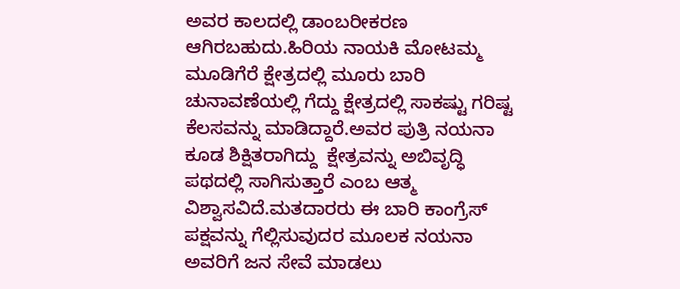ಅವರ ಕಾಲದಲ್ಲಿ ಡಾಂಬರೀಕರಣ ಆಗಿರಬಹುದು.ಹಿರಿಯ ನಾಯಕಿ ಮೋಟಮ್ಮ ಮೂಡಿಗೆರೆ ಕ್ಷೇತ್ರದಲ್ಲಿ ಮೂರು ಬಾರಿ ಚುನಾವಣೆಯಲ್ಲಿ ಗೆದ್ದು ಕ್ಷೇತ್ರದಲ್ಲಿ ಸಾಕಷ್ಟು ಗರಿಷ್ಟ ಕೆಲಸವನ್ನು ಮಾಡಿದ್ದಾರೆ.ಅವರ ಪುತ್ರಿ ನಯನಾ ಕೂಡ ಶಿಕ್ಷಿತರಾಗಿದ್ದು  ಕ್ಷೇತ್ರವನ್ನು ಅಬಿವೃದ್ಧಿ ಪಥದಲ್ಲಿ ಸಾಗಿಸುತ್ತಾರೆ ಎಂಬ ಆತ್ಮ ವಿಶ್ವಾಸವಿದೆ.ಮತದಾರರು ಈ ಬಾರಿ ಕಾಂಗ್ರೆಸ್ ಪಕ್ಷವನ್ನು ಗೆಲ್ಲಿಸುವುದರ ಮೂಲಕ ನಯನಾ ಅವರಿಗೆ ಜನ ಸೇವೆ ಮಾಡಲು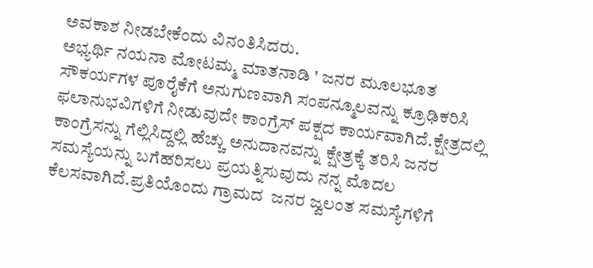ಅವಕಾಶ ನೀಡಬೇಕೆಂದು ವಿನಂತಿಸಿದರು.
ಅಭ್ಯರ್ಥಿ ನಯನಾ ಮೋಟಮ್ಮ ಮಾತನಾಡಿ ' ಜನರ ಮೂಲಭೂತ ಸೌಕರ್ಯಗಳ ಪೂರೈಕೆಗೆ ಅನುಗುಣವಾಗಿ ಸಂಪನ್ಮೂಲವನ್ನು ಕ್ರೂಢಿಕರಿಸಿ ಫಲಾನುಭವಿಗಳಿಗೆ ನೀಡುವುದೇ ಕಾಂಗ್ರೆಸ್ ಪಕ್ಷದ ಕಾರ್ಯವಾಗಿದೆ.ಕ್ಷೇತ್ರದಲ್ಲಿ ಕಾಂಗ್ರೆಸನ್ನು ಗೆಲ್ಲಿಸಿದ್ದಲ್ಲಿ ಹೆಚ್ಚು ಅನುದಾನವನ್ನು ಕ್ಷೇತ್ರಕ್ಕೆ ತರಿಸಿ ಜನರ ಸಮಸ್ಯೆಯನ್ನು ಬಗೆಹರಿಸಲು ಪ್ರಯತ್ನಿಸುವುದು ನನ್ನ ಮೊದಲ ಕೆಲಸವಾಗಿದೆ.ಪ್ರತಿಯೊಂದು ಗ್ರಾಮದ  ಜನರ ಜ್ವಲಂತ ಸಮಸ್ಯೆಗಳಿಗೆ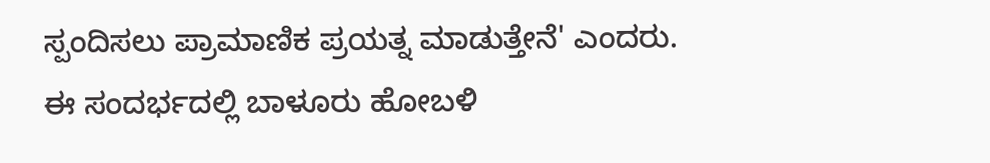ಸ್ಪಂದಿಸಲು ಪ್ರಾಮಾಣಿಕ ಪ್ರಯತ್ನ ಮಾಡುತ್ತೇನೆ' ಎಂದರು.
ಈ ಸಂದರ್ಭದಲ್ಲಿ ಬಾಳೂರು ಹೋಬಳಿ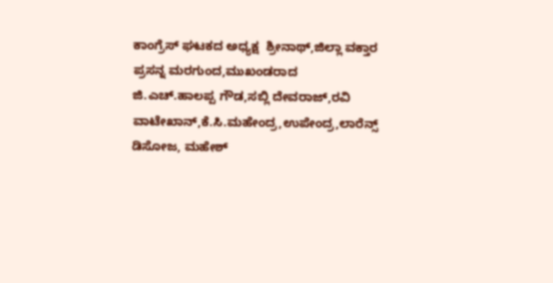ಕಾಂಗ್ರೆಸ್ ಘಟಕದ ಅಧ್ಯಕ್ಷ  ಶ್ರೀನಾಥ್,ಜಿಲ್ಲಾ ವಕ್ತಾರ ಪ್ರಸನ್ನ ಮರಗುಂದ,ಮುಖಂಡರಾದ ಜಿ.ಎಚ್.ಹಾಲಪ್ಪ ಗೌಡ,ಸಬ್ಲಿ ದೇವರಾಜ್,ರವಿ ವಾಟೇಖಾನ್,ಕೆ.ಸಿ.ಮಹೇಂದ್ರ,ಉಪೇಂದ್ರ,ಲಾರೆನ್ಸ್ ಡಿಸೋಜ, ಮಹೇಶ್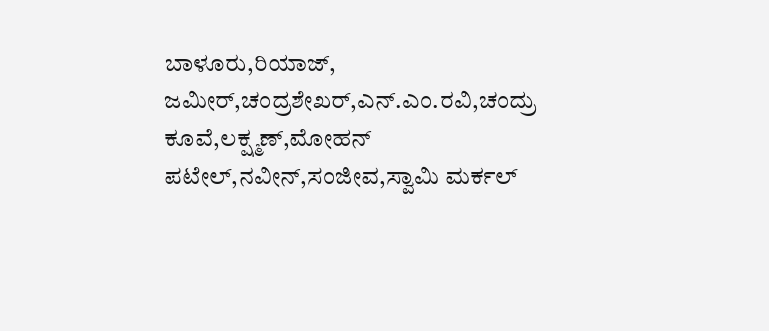ಬಾಳೂರು,ರಿಯಾಜ್, ಜಮೀರ್,ಚಂದ್ರಶೇಖರ್,ಎನ್.ಎಂ.ರವಿ,ಚಂದ್ರು ಕೂವೆ,ಲಕ್ಷ್ಮಣ್,ಮೋಹನ್ ಪಟೇಲ್,ನವೀನ್,ಸಂಜೀವ,ಸ್ವಾಮಿ ಮರ್ಕಲ್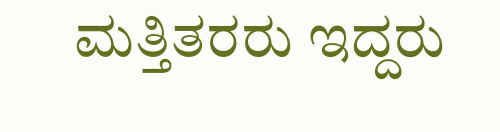ಮತ್ತಿತರರು ಇದ್ದರು